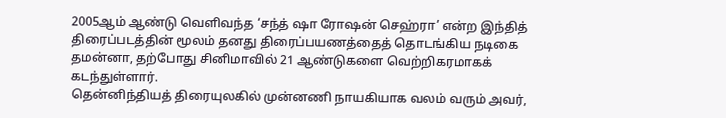2005ஆம் ஆண்டு வெளிவந்த ‘சந்த் ஷா ரோஷன் செஹ்ரா’ என்ற இந்தித் திரைப்படத்தின் மூலம் தனது திரைப்பயணத்தைத் தொடங்கிய நடிகை தமன்னா, தற்போது சினிமாவில் 21 ஆண்டுகளை வெற்றிகரமாகக் கடந்துள்ளார்.
தென்னிந்தியத் திரையுலகில் முன்னணி நாயகியாக வலம் வரும் அவர்,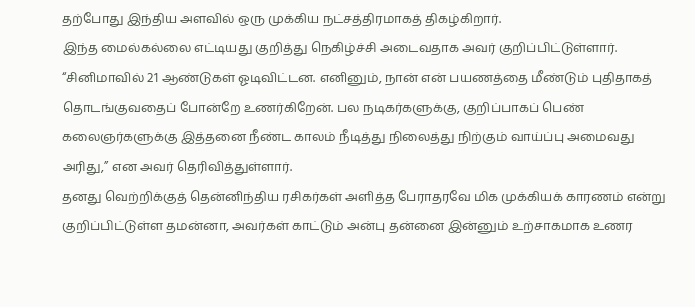தற்போது இந்திய அளவில் ஒரு முக்கிய நட்சத்திரமாகத் திகழ்கிறார்.
இந்த மைல்கல்லை எட்டியது குறித்து நெகிழ்ச்சி அடைவதாக அவர் குறிப்பிட்டுள்ளார்.
“சினிமாவில் 21 ஆண்டுகள் ஓடிவிட்டன. எனினும், நான் என் பயணத்தை மீண்டும் புதிதாகத் தொடங்குவதைப் போன்றே உணர்கிறேன். பல நடிகர்களுக்கு, குறிப்பாகப் பெண் கலைஞர்களுக்கு இத்தனை நீண்ட காலம் நீடித்து நிலைத்து நிற்கும் வாய்ப்பு அமைவது அரிது,” என அவர் தெரிவித்துள்ளார்.
தனது வெற்றிக்குத் தென்னிந்திய ரசிகர்கள் அளித்த பேராதரவே மிக முக்கியக் காரணம் என்று குறிப்பிட்டுள்ள தமன்னா, அவர்கள் காட்டும் அன்பு தன்னை இன்னும் உற்சாகமாக உணர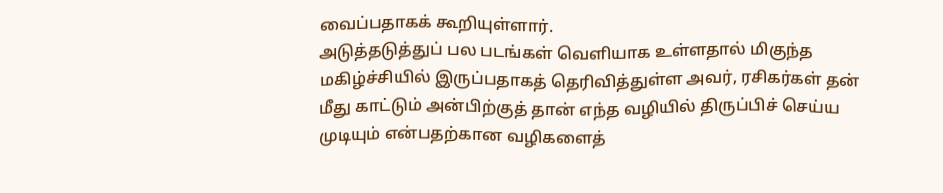வைப்பதாகக் கூறியுள்ளார்.
அடுத்தடுத்துப் பல படங்கள் வெளியாக உள்ளதால் மிகுந்த மகிழ்ச்சியில் இருப்பதாகத் தெரிவித்துள்ள அவர், ரசிகர்கள் தன் மீது காட்டும் அன்பிற்குத் தான் எந்த வழியில் திருப்பிச் செய்ய முடியும் என்பதற்கான வழிகளைத்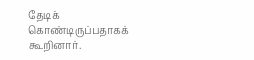தேடிக் கொண்டிருப்பதாகக் கூறினார்.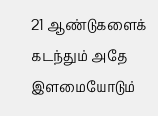21 ஆண்டுகளைக் கடந்தும் அதே இளமையோடும்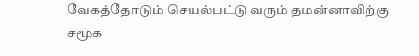வேகத்தோடும் செயல்பட்டு வரும் தமன்னாவிற்கு சமூக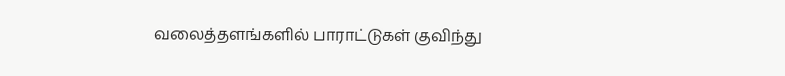வலைத்தளங்களில் பாராட்டுகள் குவிந்து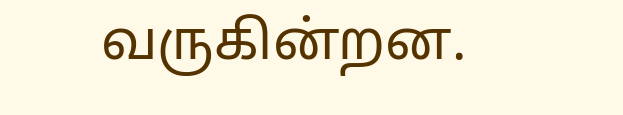வருகின்றன.